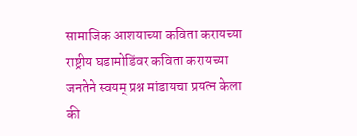सामाजिक आशयाच्या कविता करायच्या
राष्ट्रीय घडामोडिंवर कविता करायच्या
जनतेने स्वयम् प्रश्न मांडायचा प्रयत्न केला
की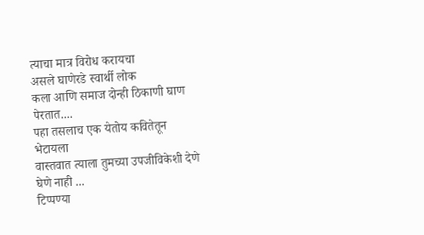त्याचा मात्र विरोध करायचा
असले घाणेरडे स्वार्थी लोक
कला आणि समाज दोन्ही ठिकाणी घाण पेरतात....
पहा तसलाच एक येतोय कवितेतून भेटायला
वास्तवात त्याला तुमच्या उपजीविकेशी देणे घेणे नाही ...
टिप्पण्या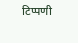टिप्पणी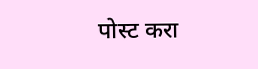पोस्ट करा